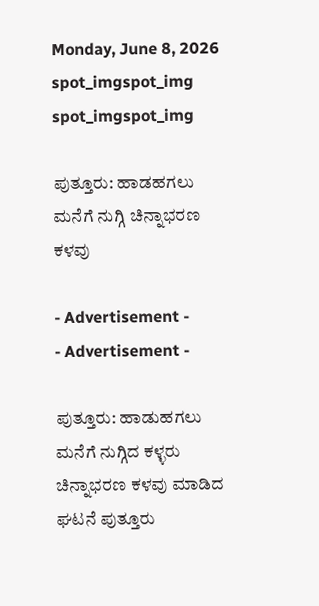Monday, June 8, 2026
spot_imgspot_img
spot_imgspot_img

ಪುತ್ತೂರು: ಹಾಡಹಗಲು ಮನೆಗೆ ನುಗ್ಗಿ ಚಿನ್ನಾಭರಣ ಕಳವು

- Advertisement -
- Advertisement -

ಪುತ್ತೂರು: ಹಾಡುಹಗಲು ಮನೆಗೆ ನುಗ್ಗಿದ ಕಳ್ಳರು ಚಿನ್ನಾಭರಣ ಕಳವು ಮಾಡಿದ ಘಟನೆ ಪುತ್ತೂರು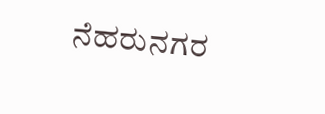ನೆಹರುನಗರ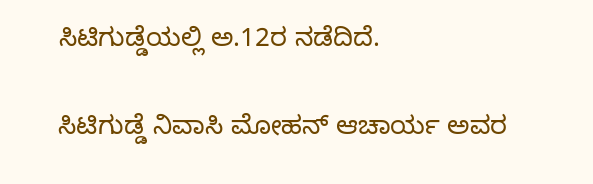ಸಿಟಿಗುಡ್ಡೆಯಲ್ಲಿ ಅ.12ರ ನಡೆದಿದೆ.

ಸಿಟಿಗುಡ್ಡೆ ನಿವಾಸಿ ಮೋಹನ್ ಆಚಾರ್ಯ ಅವರ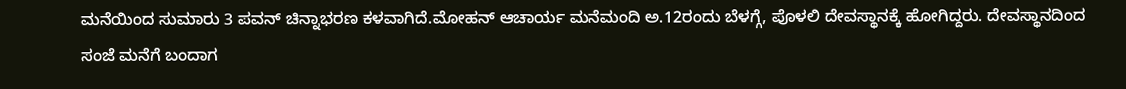ಮನೆಯಿಂದ ಸುಮಾರು 3 ಪವನ್ ಚಿನ್ನಾಭರಣ ಕಳವಾಗಿದೆ.ಮೋಹನ್ ಆಚಾರ್ಯ ಮನೆಮಂದಿ ಅ.12ರಂದು ಬೆಳಗ್ಗೆ, ಪೊಳಲಿ ದೇವಸ್ಥಾನಕ್ಕೆ ಹೋಗಿದ್ದರು. ದೇವಸ್ಥಾನದಿಂದ ಸಂಜೆ ಮನೆಗೆ ಬಂದಾಗ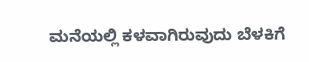ಮನೆಯಲ್ಲಿ ಕಳವಾಗಿರುವುದು ಬೆಳಕಿಗೆ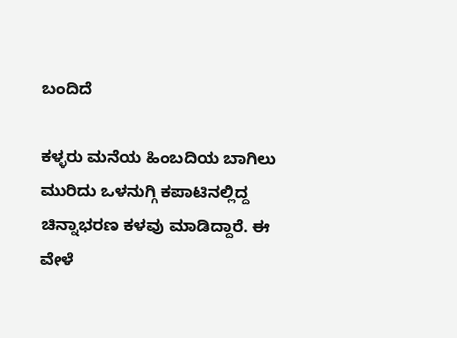ಬಂದಿದೆ

ಕಳ್ಳರು ಮನೆಯ ಹಿಂಬದಿಯ ಬಾಗಿಲು ಮುರಿದು ಒಳನುಗ್ಗಿ ಕಪಾಟಿನಲ್ಲಿದ್ದ ಚಿನ್ನಾಭರಣ ಕಳವು ಮಾಡಿದ್ದಾರೆ. ಈ ವೇಳೆ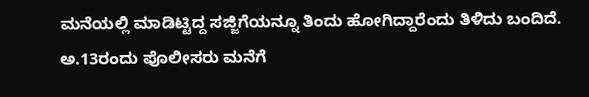ಮನೆಯಲ್ಲಿ ಮಾಡಿಟ್ಟಿದ್ದ ಸಜ್ಜಿಗೆಯನ್ನೂ ತಿಂದು ಹೋಗಿದ್ದಾರೆಂದು ತಿಳಿದು ಬಂದಿದೆ. ಅ.13ರಂದು ಪೊಲೀಸರು ಮನೆಗೆ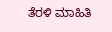ತೆರಳಿ ಮಾಹಿತಿ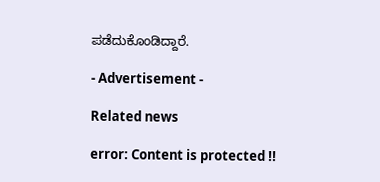ಪಡೆದುಕೊಂಡಿದ್ದಾರೆ.

- Advertisement -

Related news

error: Content is protected !!